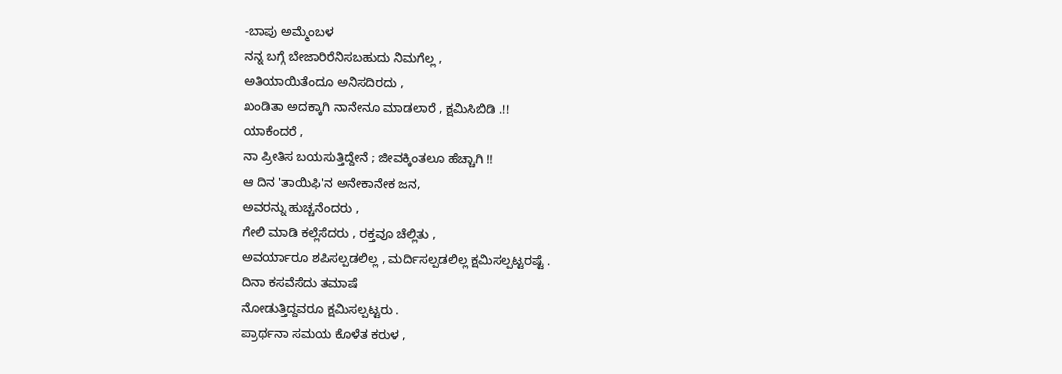-ಬಾಪು ಅಮ್ಮೆಂಬಳ
ನನ್ನ ಬಗ್ಗೆ ಬೇಜಾರಿರೆನಿಸಬಹುದು ನಿಮಗೆಲ್ಲ ,
ಅತಿಯಾಯಿತೆಂದೂ ಅನಿಸದಿರದು ,
ಖಂಡಿತಾ ಅದಕ್ಕಾಗಿ ನಾನೇನೂ ಮಾಡಲಾರೆ , ಕ್ಷಮಿಸಿಬಿಡಿ .!!
ಯಾಕೆಂದರೆ ,
ನಾ ಪ್ರೀತಿಸ ಬಯಸುತ್ತಿದ್ದೇನೆ ; ಜೀವಕ್ಕಿಂತಲೂ ಹೆಚ್ಚಾಗಿ !!
ಆ ದಿನ 'ತಾಯಿಫಿ'ನ ಅನೇಕಾನೇಕ ಜನ,
ಅವರನ್ನು ಹುಚ್ಚನೆಂದರು ,
ಗೇಲಿ ಮಾಡಿ ಕಲ್ಲೆಸೆದರು , ರಕ್ತವೂ ಚೆಲ್ಲಿತು ,
ಅವರ್ಯಾರೂ ಶಪಿಸಲ್ಪಡಲಿಲ್ಲ , ಮರ್ದಿಸಲ್ಪಡಲಿಲ್ಲ ಕ್ಷಮಿಸಲ್ಪಟ್ಟರಷ್ಟೆ .
ದಿನಾ ಕಸವೆಸೆದು ತಮಾಷೆ
ನೋಡುತ್ತಿದ್ದವರೂ ಕ್ಷಮಿಸಲ್ಪಟ್ಟರು .
ಪ್ರಾರ್ಥನಾ ಸಮಯ ಕೊಳೆತ ಕರುಳ ,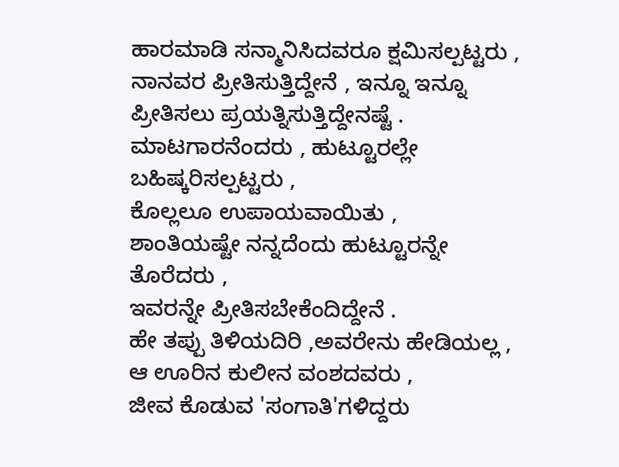ಹಾರಮಾಡಿ ಸನ್ಮಾನಿಸಿದವರೂ ಕ್ಷಮಿಸಲ್ಪಟ್ಟರು ,
ನಾನವರ ಪ್ರೀತಿಸುತ್ತಿದ್ದೇನೆ , ಇನ್ನೂ ಇನ್ನೂ ಪ್ರೀತಿಸಲು ಪ್ರಯತ್ನಿಸುತ್ತಿದ್ದೇನಷ್ಟೆ .
ಮಾಟಗಾರನೆಂದರು , ಹುಟ್ಟೂರಲ್ಲೇ ಬಹಿಷ್ಕರಿಸಲ್ಪಟ್ಟರು ,
ಕೊಲ್ಲಲೂ ಉಪಾಯವಾಯಿತು ,
ಶಾಂತಿಯಷ್ಟೇ ನನ್ನದೆಂದು ಹುಟ್ಟೂರನ್ನೇ ತೊರೆದರು ,
ಇವರನ್ನೇ ಪ್ರೀತಿಸಬೇಕೆಂದಿದ್ದೇನೆ .
ಹೇ ತಪ್ಪು ತಿಳಿಯದಿರಿ ,ಅವರೇನು ಹೇಡಿಯಲ್ಲ ,
ಆ ಊರಿನ ಕುಲೀನ ವಂಶದವರು ,
ಜೀವ ಕೊಡುವ 'ಸಂಗಾತಿ'ಗಳಿದ್ದರು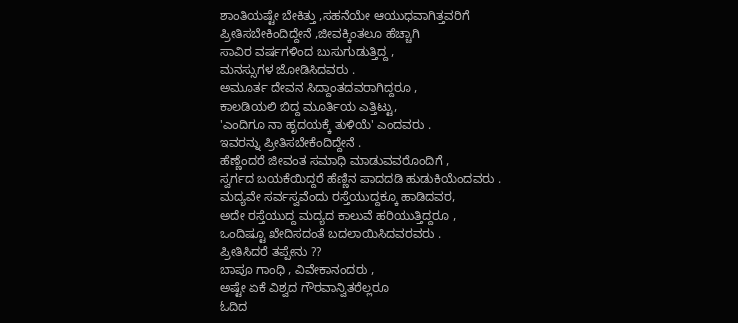ಶಾಂತಿಯಷ್ಟೇ ಬೇಕಿತ್ತು ,ಸಹನೆಯೇ ಆಯುಧವಾಗಿತ್ತವರಿಗೆ
ಪ್ರೀತಿಸಬೇಕಿಂದಿದ್ದೇನೆ ,ಜೀವಕ್ಕಿಂತಲೂ ಹೆಚ್ಚಾಗಿ
ಸಾವಿರ ವರ್ಷಗಳಿಂದ ಬುಸುಗುಡುತ್ತಿದ್ದ ,
ಮನಸ್ಸುಗಳ ಜೋಡಿಸಿದವರು .
ಅಮೂರ್ತ ದೇವನ ಸಿದ್ದಾಂತದವರಾಗಿದ್ದರೂ ,
ಕಾಲಡಿಯಲಿ ಬಿದ್ದ ಮೂರ್ತಿಯ ಎತ್ತಿಟ್ಟು,
'ಎಂದಿಗೂ ನಾ ಹೃದಯಕ್ಕೆ ತುಳಿಯೆ' ಎಂದವರು .
ಇವರನ್ನು ಪ್ರೀತಿಸಬೇಕೆಂದಿದ್ದೇನೆ .
ಹೆಣ್ಣೆಂದರೆ ಜೀವಂತ ಸಮಾಧಿ ಮಾಡುವವರೊಂದಿಗೆ ,
ಸ್ವರ್ಗದ ಬಯಕೆಯಿದ್ದರೆ ಹೆಣ್ಣಿನ ಪಾದದಡಿ ಹುಡುಕಿಯೆಂದವರು .
ಮದ್ಯವೇ ಸರ್ವಸ್ವವೆಂದು ರಸ್ತೆಯುದ್ದಕ್ಕೂ ಹಾಡಿದವರ,
ಅದೇ ರಸ್ತೆಯುದ್ದ ಮದ್ಯದ ಕಾಲುವೆ ಹರಿಯುತ್ತಿದ್ದರೂ ,
ಒಂದಿಷ್ಟೂ ಖೇದಿಸದಂತೆ ಬದಲಾಯಿಸಿದವರವರು .
ಪ್ರೀತಿಸಿದರೆ ತಪ್ಪೇನು ??
ಬಾಪೂ ಗಾಂಧಿ , ವಿವೇಕಾನಂದರು ,
ಅಷ್ಟೇ ಏಕೆ ವಿಶ್ವದ ಗೌರವಾನ್ವಿತರೆಲ್ಲರೂ
ಓದಿದ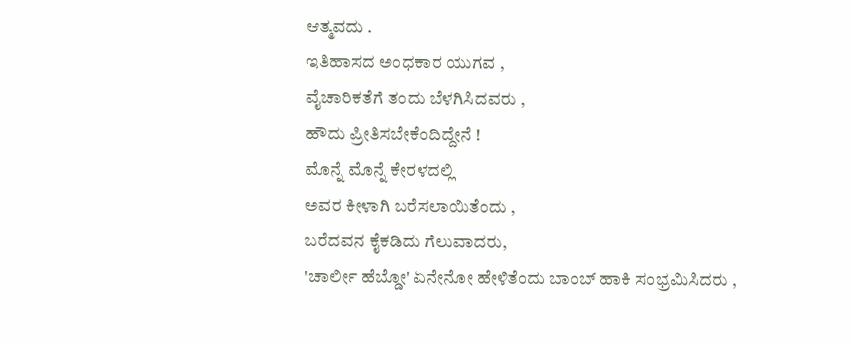ಆತ್ಮವದು .
ಇತಿಹಾಸದ ಅಂಧಕಾರ ಯುಗವ ,
ವೈಚಾರಿಕತೆಗೆ ತಂದು ಬೆಳಗಿಸಿದವರು ,
ಹೌದು ಪ್ರೀತಿಸಬೇಕೆಂದಿದ್ದೇನೆ !
ಮೊನ್ನೆ ಮೊನ್ನೆ ಕೇರಳದಲ್ಲಿ
ಅವರ ಕೀಳಾಗಿ ಬರೆಸಲಾಯಿತೆಂದು ,
ಬರೆದವನ ಕೈಕಡಿದು ಗೆಲುವಾದರು,
'ಚಾರ್ಲೀ ಹೆಬ್ಡೋ' ಏನೇನೋ ಹೇಳಿತೆಂದು ಬಾಂಬ್ ಹಾಕಿ ಸಂಭ್ರಮಿಸಿದರು ,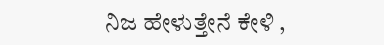ನಿಜ ಹೇಳುತ್ತೇನೆ ಕೇಳಿ ,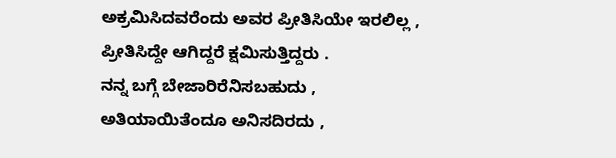ಅಕ್ರಮಿಸಿದವರೆಂದು ಅವರ ಪ್ರೀತಿಸಿಯೇ ಇರಲಿಲ್ಲ ,
ಪ್ರೀತಿಸಿದ್ದೇ ಆಗಿದ್ದರೆ ಕ್ಷಮಿಸುತ್ತಿದ್ದರು .
ನನ್ನ ಬಗ್ಗೆ ಬೇಜಾರಿರೆನಿಸಬಹುದು ,
ಅತಿಯಾಯಿತೆಂದೂ ಅನಿಸದಿರದು ,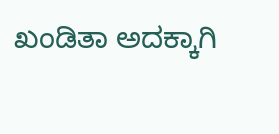ಖಂಡಿತಾ ಅದಕ್ಕಾಗಿ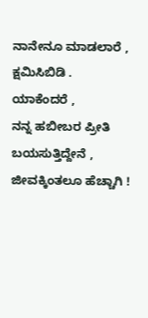ನಾನೇನೂ ಮಾಡಲಾರೆ , ಕ್ಷಮಿಸಿಬಿಡಿ .
ಯಾಕೆಂದರೆ ,
ನನ್ನ ಹಬೀಬರ ಪ್ರೀತಿ ಬಯಸುತ್ತಿದ್ದೇನೆ , ಜೀವಕ್ಕಿಂತಲೂ ಹೆಚ್ಚಾಗಿ !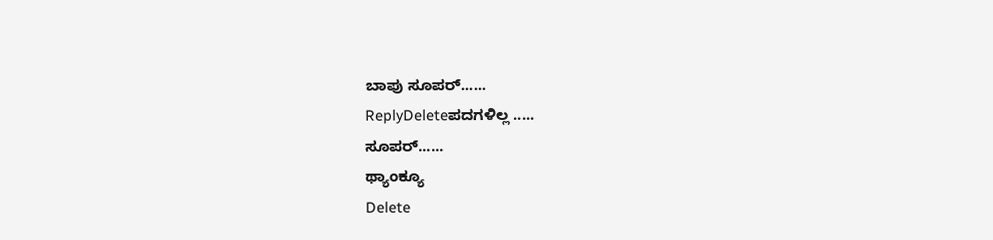ಬಾಪು ಸೂಪರ್......
ReplyDeleteಪದಗಳಿಲ್ಲ .....
ಸೂಪರ್......
ಥ್ಯಾಂಕ್ಯೂ
Delete